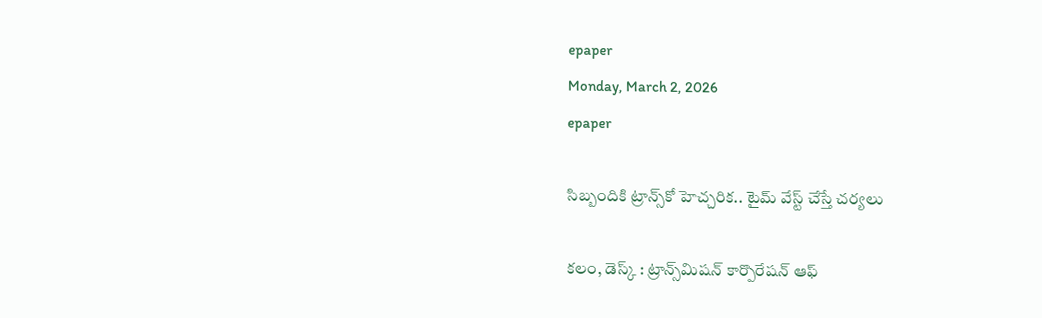epaper
Monday, March 2, 2026
epaper

సిబ్బందికి ట్రాన్స్‌కో హెచ్చరిక.. టైమ్ వేస్ట్ చేస్తే చర్యలు

కలం, డెస్క్ : ట్రాన్స్‌మిషన్ కార్పొరేషన్ ఆఫ్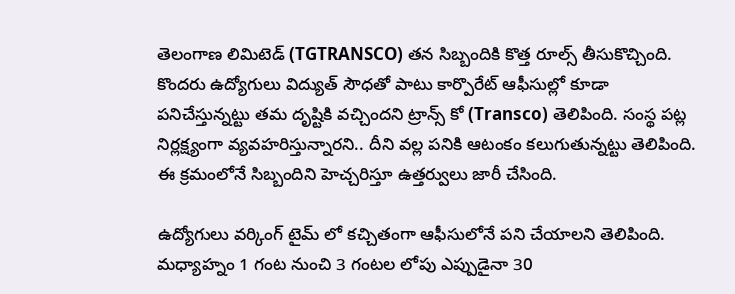తెలంగాణ లిమిటెడ్ (TGTRANSCO) తన సిబ్బందికి కొత్త రూల్స్ తీసుకొచ్చింది. కొందరు ఉద్యోగులు విద్యుత్ సౌధతో పాటు కార్పొరేట్ ఆఫీసుల్లో కూడా పనిచేస్తున్నట్టు తమ దృష్టికి వచ్చిందని ట్రాన్స్ కో (Transco) తెలిపింది. సంస్థ పట్ల నిర్లక్ష్యంగా వ్యవహరిస్తున్నారని.. దీని వల్ల పనికి ఆటంకం కలుగుతున్నట్టు తెలిపింది. ఈ క్రమంలోనే సిబ్బందిని హెచ్చరిస్తూ ఉత్తర్వులు జారీ చేసింది.

ఉద్యోగులు వర్కింగ్ టైమ్ లో కచ్చితంగా ఆఫీసులోనే పని చేయాలని తెలిపింది. మధ్యాహ్నం 1 గంట నుంచి 3 గంటల లోపు ఎప్పుడైనా 30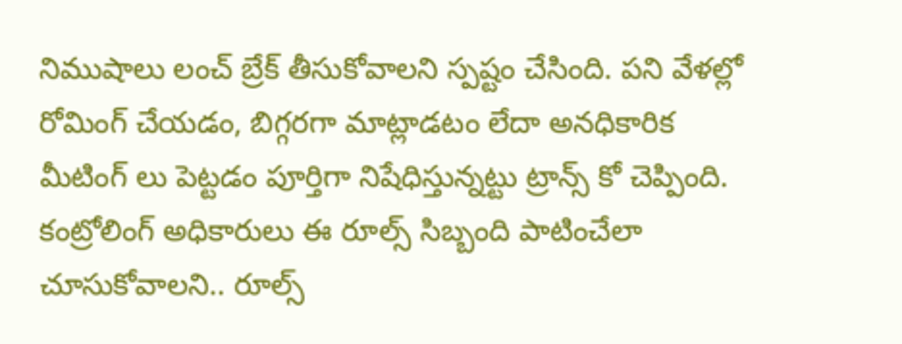నిముషాలు లంచ్ బ్రేక్ తీసుకోవాలని స్పష్టం చేసింది. పని వేళల్లో రోమింగ్ చేయడం, బిగ్గరగా మాట్లాడటం లేదా అనధికారిక మీటింగ్ లు పెట్టడం పూర్తిగా నిషేధిస్తున్నట్టు ట్రాన్స్ కో చెప్పింది. కంట్రోలింగ్ అధికారులు ఈ రూల్స్ సిబ్బంది పాటించేలా చూసుకోవాలని.. రూల్స్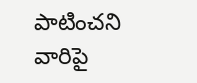పాటించని వారిపై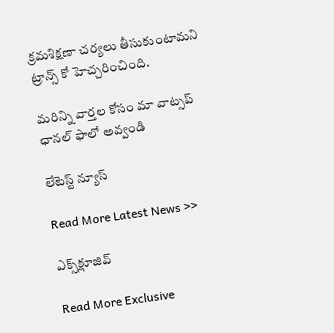క్రమశిక్షణా చర్యలు తీసుకుంటామని ట్రాన్స్ కో హెచ్చరించింది.

మ‌రిన్ని వార్త‌ల కోసం మా వాట్స‌ప్ ఛాన‌ల్ ఫాలో అవ్వండి

లేటెస్ట్ న్యూస్‌

Read More Latest News >>

ఎక్స్‌క్లూజివ్‌

Read More Exclusive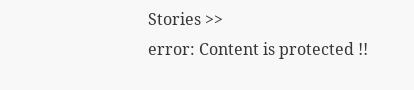Stories >>
error: Content is protected !!